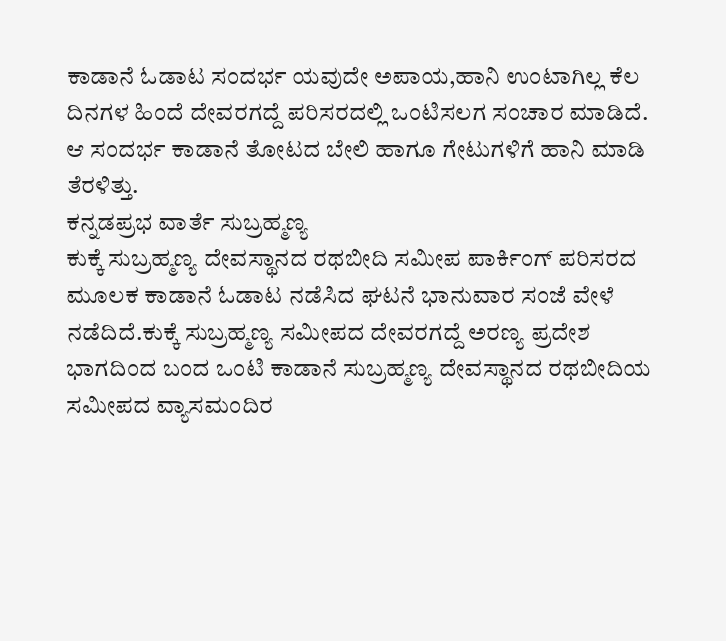ಕಾಡಾನೆ ಓಡಾಟ ಸಂದರ್ಭ ಯವುದೇ ಅಪಾಯ,ಹಾನಿ ಉಂಟಾಗಿಲ್ಲ ಕೆಲ ದಿನಗಳ ಹಿಂದೆ ದೇವರಗದ್ದೆ ಪರಿಸರದಲ್ಲಿ ಒಂಟಿಸಲಗ ಸಂಚಾರ ಮಾಡಿದೆ. ಆ ಸಂದರ್ಭ ಕಾಡಾನೆ ತೋಟದ ಬೇಲಿ ಹಾಗೂ ಗೇಟುಗಳಿಗೆ ಹಾನಿ ಮಾಡಿ ತೆರಳಿತ್ತು.
ಕನ್ನಡಪ್ರಭ ವಾರ್ತೆ ಸುಬ್ರಹ್ಮಣ್ಯ
ಕುಕ್ಕೆ ಸುಬ್ರಹ್ಮಣ್ಯ ದೇವಸ್ಥಾನದ ರಥಬೀದಿ ಸಮೀಪ ಪಾರ್ಕಿಂಗ್ ಪರಿಸರದ ಮೂಲಕ ಕಾಡಾನೆ ಓಡಾಟ ನಡೆಸಿದ ಘಟನೆ ಭಾನುವಾರ ಸಂಜೆ ವೇಳೆ ನಡೆದಿದೆ.ಕುಕ್ಕೆ ಸುಬ್ರಹ್ಮಣ್ಯ ಸಮೀಪದ ದೇವರಗದ್ದೆ ಅರಣ್ಯ ಪ್ರದೇಶ ಭಾಗದಿಂದ ಬಂದ ಒಂಟಿ ಕಾಡಾನೆ ಸುಬ್ರಹ್ಮಣ್ಯ ದೇವಸ್ಥಾನದ ರಥಬೀದಿಯ ಸಮೀಪದ ವ್ಯಾಸಮಂದಿರ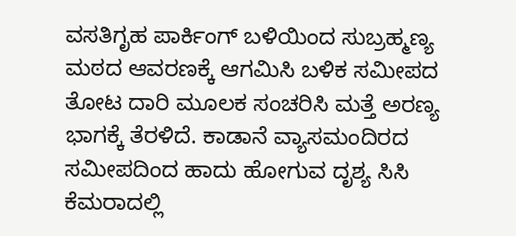ವಸತಿಗೃಹ ಪಾರ್ಕಿಂಗ್ ಬಳಿಯಿಂದ ಸುಬ್ರಹ್ಮಣ್ಯ ಮಠದ ಆವರಣಕ್ಕೆ ಆಗಮಿಸಿ ಬಳಿಕ ಸಮೀಪದ ತೋಟ ದಾರಿ ಮೂಲಕ ಸಂಚರಿಸಿ ಮತ್ತೆ ಅರಣ್ಯ ಭಾಗಕ್ಕೆ ತೆರಳಿದೆ. ಕಾಡಾನೆ ವ್ಯಾಸಮಂದಿರದ ಸಮೀಪದಿಂದ ಹಾದು ಹೋಗುವ ದೃಶ್ಯ ಸಿಸಿ ಕೆಮರಾದಲ್ಲಿ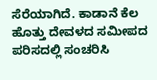ಸೆರೆಯಾಗಿದೆ. ಕಾಡಾನೆ ಕೆಲ ಹೊತ್ತು ದೇವಳದ ಸಮೀಪದ ಪರಿಸದಲ್ಲಿ ಸಂಚರಿಸಿ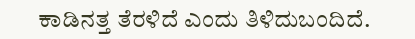ಕಾಡಿನತ್ತ ತೆರಳಿದೆ ಎಂದು ತಿಳಿದುಬಂದಿದೆ.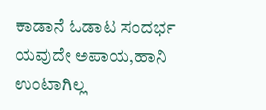ಕಾಡಾನೆ ಓಡಾಟ ಸಂದರ್ಭ ಯವುದೇ ಅಪಾಯ,ಹಾನಿ ಉಂಟಾಗಿಲ್ಲ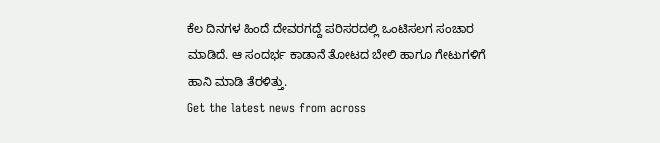ಕೆಲ ದಿನಗಳ ಹಿಂದೆ ದೇವರಗದ್ದೆ ಪರಿಸರದಲ್ಲಿ ಒಂಟಿಸಲಗ ಸಂಚಾರ ಮಾಡಿದೆ. ಆ ಸಂದರ್ಭ ಕಾಡಾನೆ ತೋಟದ ಬೇಲಿ ಹಾಗೂ ಗೇಟುಗಳಿಗೆ ಹಾನಿ ಮಾಡಿ ತೆರಳಿತ್ತು.
Get the latest news from across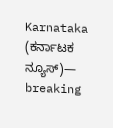Karnataka (ಕರ್ನಾಟಕ ನ್ಯೂಸ್)— breaking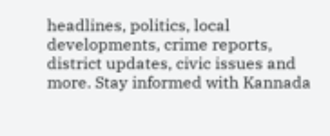headlines, politics, local developments, crime reports, district updates, civic issues and more. Stay informed with Kannada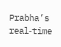Prabha’s real‑time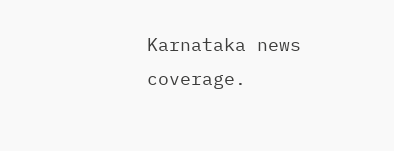Karnataka news coverage.